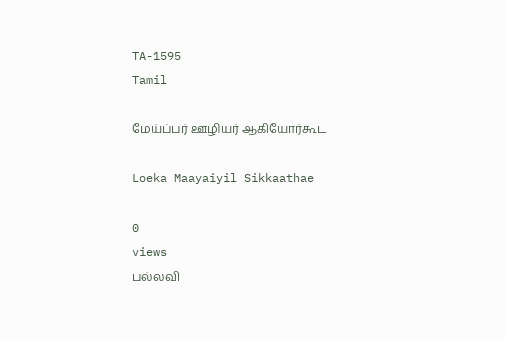TA-1595
Tamil

மேய்ப்பர் ஊழியர் ஆகியோர்கூட

Loeka Maayaiyil Sikkaathae

0
views
பல்லவி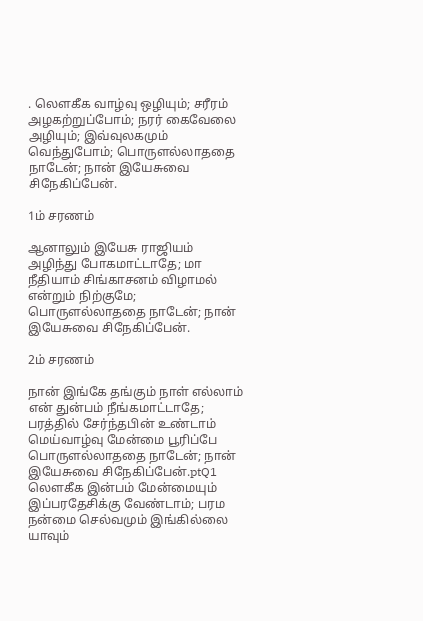. லௌகீக வாழ்வு ஒழியும்; சரீரம் அழகற்றுப்போம்; நரர் கைவேலை அழியும்; இவ்வுலகமும் வெந்துபோம்; பொருளல்லாததை நாடேன்; நான் இயேசுவை சிநேகிப்பேன்.

1ம் சரணம்

ஆனாலும் இயேசு ராஜியம் அழிந்து போகமாட்டாதே; மா நீதியாம் சிங்காசனம் விழாமல் என்றும் நிற்குமே; பொருளல்லாததை நாடேன்; நான் இயேசுவை சிநேகிப்பேன்.

2ம் சரணம்

நான் இங்கே தங்கும் நாள் எல்லாம் என் துன்பம் நீங்கமாட்டாதே; பரத்தில் சேர்ந்தபின் உண்டாம் மெய்வாழ்வு மேன்மை பூரிப்பே பொருளல்லாததை நாடேன்; நான் இயேசுவை சிநேகிப்பேன்.ptQ1 லௌகீக இன்பம் மேன்மையும் இப்பரதேசிக்கு வேண்டாம்; பரம நன்மை செல்வமும் இங்கில்லை யாவும்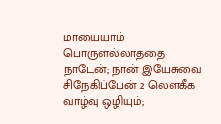மாயையாம் பொருளல்லாததை நாடேன்; நான் இயேசுவை சிநேகிப்பேன் 2 லௌகீக வாழ்வு ஒழியும்;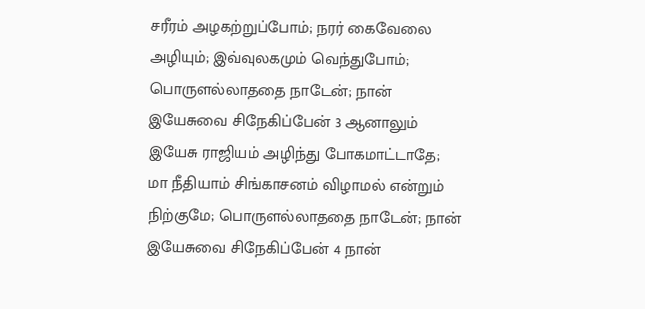சரீரம் அழகற்றுப்போம்; நரர் கைவேலை அழியும்; இவ்வுலகமும் வெந்துபோம்; பொருளல்லாததை நாடேன்; நான் இயேசுவை சிநேகிப்பேன் 3 ஆனாலும் இயேசு ராஜியம் அழிந்து போகமாட்டாதே; மா நீதியாம் சிங்காசனம் விழாமல் என்றும் நிற்குமே; பொருளல்லாததை நாடேன்; நான் இயேசுவை சிநேகிப்பேன் 4 நான்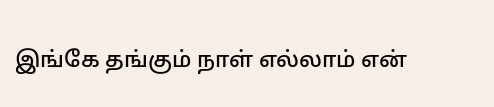இங்கே தங்கும் நாள் எல்லாம் என்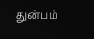துன்பம்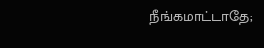நீங்கமாட்டாதே;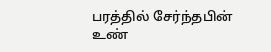பரத்தில் சேர்ந்தபின் உண்